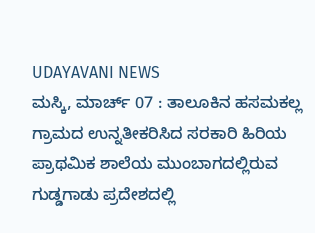UDAYAVANI NEWS
ಮಸ್ಕಿ, ಮಾರ್ಚ್ 07 : ತಾಲೂಕಿನ ಹಸಮಕಲ್ಲ ಗ್ರಾಮದ ಉನ್ನತೀಕರಿಸಿದ ಸರಕಾರಿ ಹಿರಿಯ ಪ್ರಾಥಮಿಕ ಶಾಲೆಯ ಮುಂಬಾಗದಲ್ಲಿರುವ ಗುಡ್ಡಗಾಡು ಪ್ರದೇಶದಲ್ಲಿ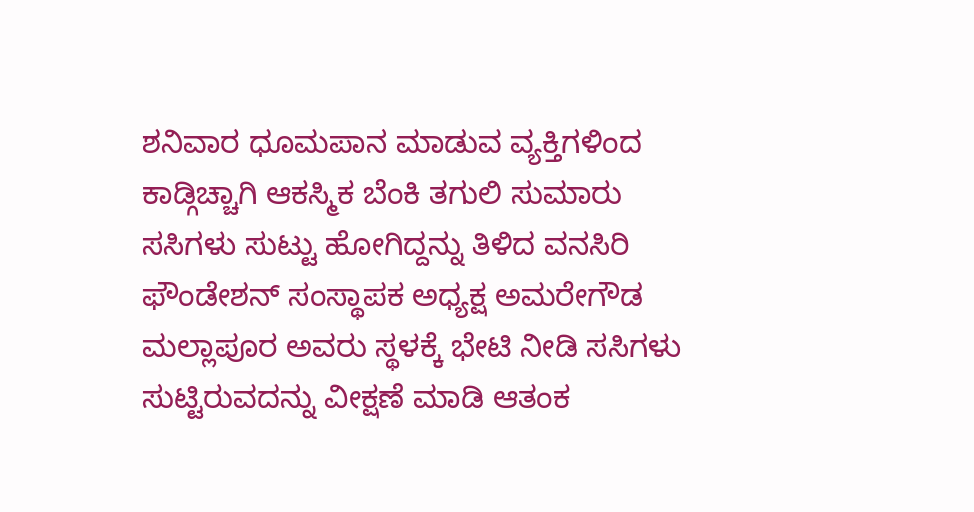ಶನಿವಾರ ಧೂಮಪಾನ ಮಾಡುವ ವ್ಯಕ್ತಿಗಳಿಂದ ಕಾಡ್ಗಿಚ್ಚಾಗಿ ಆಕಸ್ಮಿಕ ಬೆಂಕಿ ತಗುಲಿ ಸುಮಾರು ಸಸಿಗಳು ಸುಟ್ಟು ಹೋಗಿದ್ದನ್ನು ತಿಳಿದ ವನಸಿರಿ ಫೌಂಡೇಶನ್ ಸಂಸ್ಥಾಪಕ ಅಧ್ಯಕ್ಷ ಅಮರೇಗೌಡ ಮಲ್ಲಾಪೂರ ಅವರು ಸ್ಥಳಕ್ಕೆ ಭೇಟಿ ನೀಡಿ ಸಸಿಗಳು ಸುಟ್ಟಿರುವದನ್ನು ವೀಕ್ಷಣೆ ಮಾಡಿ ಆತಂಕ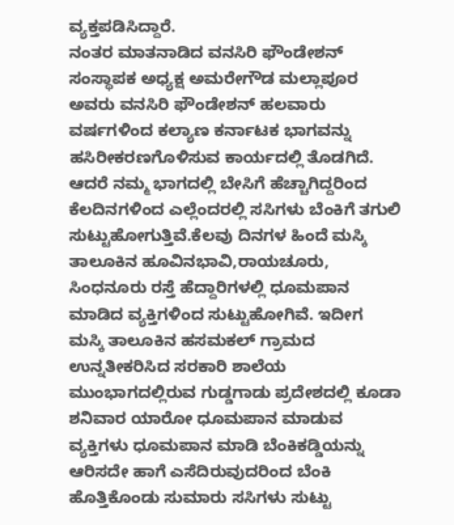ವ್ಯಕ್ತಪಡಿಸಿದ್ದಾರೆ.
ನಂತರ ಮಾತನಾಡಿದ ವನಸಿರಿ ಫೌಂಡೇಶನ್ ಸಂಸ್ಥಾಪಕ ಅಧ್ಯಕ್ಷ ಅಮರೇಗೌಡ ಮಲ್ಲಾಪೂರ ಅವರು ವನಸಿರಿ ಫೌಂಡೇಶನ್ ಹಲವಾರು ವರ್ಷಗಳಿಂದ ಕಲ್ಯಾಣ ಕರ್ನಾಟಕ ಭಾಗವನ್ನು ಹಸಿರೀಕರಣಗೊಳಿಸುವ ಕಾರ್ಯದಲ್ಲಿ ತೊಡಗಿದೆ. ಆದರೆ ನಮ್ಮ ಭಾಗದಲ್ಲಿ ಬೇಸಿಗೆ ಹೆಚ್ಚಾಗಿದ್ದರಿಂದ ಕೆಲದಿನಗಳಿಂದ ಎಲ್ಲೆಂದರಲ್ಲಿ ಸಸಿಗಳು ಬೆಂಕಿಗೆ ತಗುಲಿ ಸುಟ್ಟುಹೋಗುತ್ತಿವೆ.ಕೆಲವು ದಿನಗಳ ಹಿಂದೆ ಮಸ್ಕಿ ತಾಲೂಕಿನ ಹೂವಿನಭಾವಿ,ರಾಯಚೂರು, ಸಿಂಧನೂರು ರಸ್ತೆ ಹೆದ್ದಾರಿಗಳಲ್ಲಿ ಧೂಮಪಾನ ಮಾಡಿದ ವ್ಯಕ್ತಿಗಳಿಂದ ಸುಟ್ಟುಹೋಗಿವೆ. ಇದೀಗ
ಮಸ್ಕಿ ತಾಲೂಕಿನ ಹಸಮಕಲ್ ಗ್ರಾಮದ ಉನ್ನತೀಕರಿಸಿದ ಸರಕಾರಿ ಶಾಲೆಯ ಮುಂಭಾಗದಲ್ಲಿರುವ ಗುಡ್ಡಗಾಡು ಪ್ರದೇಶದಲ್ಲಿ ಕೂಡಾ ಶನಿವಾರ ಯಾರೋ ಧೂಮಪಾನ ಮಾಡುವ ವ್ಯಕ್ತಿಗಳು ಧೂಮಪಾನ ಮಾಡಿ ಬೆಂಕಿಕಡ್ಡಿಯನ್ನು ಆರಿಸದೇ ಹಾಗೆ ಎಸೆದಿರುವುದರಿಂದ ಬೆಂಕಿ ಹೊತ್ತಿಕೊಂಡು ಸುಮಾರು ಸಸಿಗಳು ಸುಟ್ಟು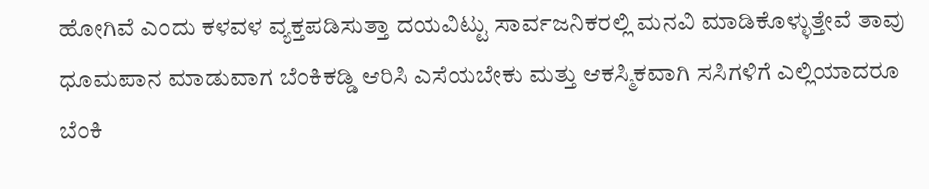ಹೋಗಿವೆ ಎಂದು ಕಳವಳ ವ್ಯಕ್ತಪಡಿಸುತ್ತಾ ದಯವಿಟ್ಟು ಸಾರ್ವಜನಿಕರಲ್ಲಿ ಮನವಿ ಮಾಡಿಕೊಳ್ಳುತ್ತೇವೆ ತಾವು ಧೂಮಪಾನ ಮಾಡುವಾಗ ಬೆಂಕಿಕಡ್ಡಿ ಆರಿಸಿ ಎಸೆಯಬೇಕು ಮತ್ತು ಆಕಸ್ಮಿಕವಾಗಿ ಸಸಿಗಳಿಗೆ ಎಲ್ಲಿಯಾದರೂ ಬೆಂಕಿ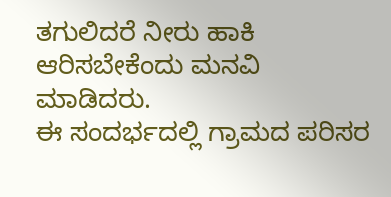ತಗುಲಿದರೆ ನೀರು ಹಾಕಿ ಆರಿಸಬೇಕೆಂದು ಮನವಿ ಮಾಡಿದರು.
ಈ ಸಂದರ್ಭದಲ್ಲಿ ಗ್ರಾಮದ ಪರಿಸರ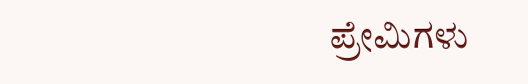ಪ್ರೇಮಿಗಳು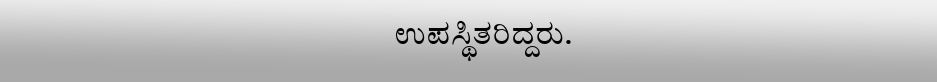ಉಪಸ್ಥಿತರಿದ್ದರು.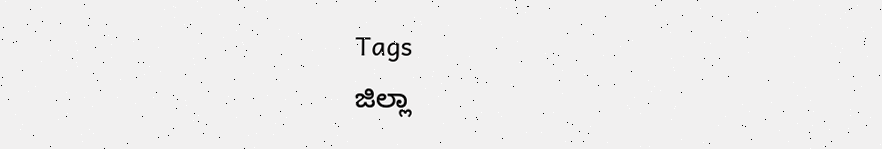Tags
ಜಿಲ್ಲಾ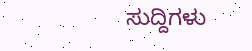ಸುದ್ದಿಗಳು